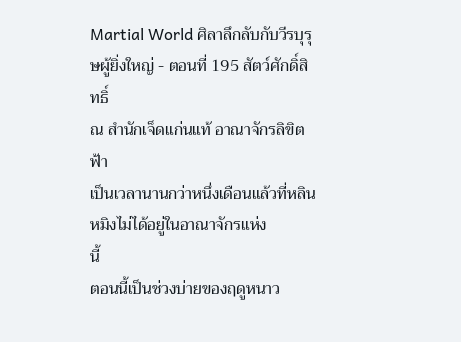Martial World ศิลาลึกลับกับวีรบุรุษผู้ยิ่งใหญ่ - ตอนที่ 195 สัตว์ศักดิ์สิทธิ์
ณ สำนักเจ็ดแก่นแท้ อาณาจักรลิขิตฟ้า
เป็นเวลานานกว่าหนึ่งเดือนแล้วที่หลินหมิงไม่ได้อยู่ในอาณาจักรแห่ง
นี้
ตอนนี้เป็นช่วงบ่ายของฤดูหนาว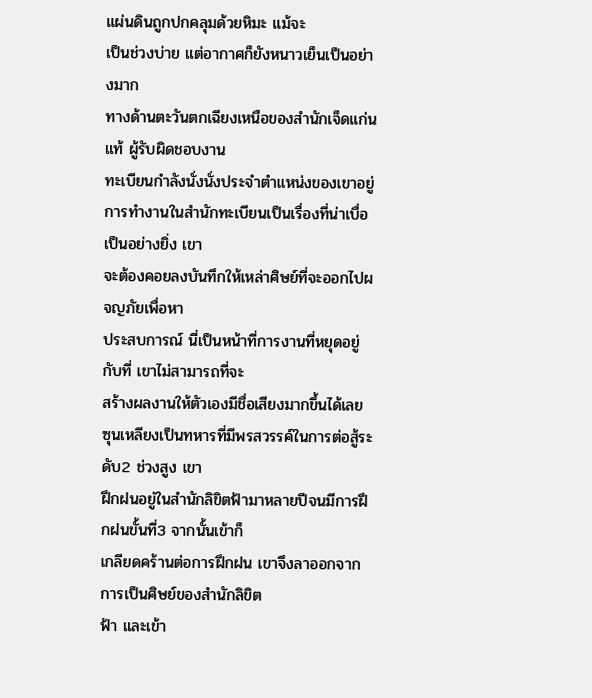แผ่นดินถูกปกคลุมด้วยหิมะ แม้จะ
เป็นช่วงบ่าย แต่อากาศก็ยังหนาวเย็นเป็นอย่างมาก
ทางด้านตะวันตกเฉียงเหนือของสำนักเจ็ดแก่นแท้ ผู้รับผิดชอบงาน
ทะเบียนกำลังนั่งนั่งประจำตำแหน่งของเขาอยู่
การทำงานในสำนักทะเบียนเป็นเรื่องที่น่าเบื่อเป็นอย่างยิ่ง เขา
จะต้องคอยลงบันทึกให้เหล่าศิษย์ที่จะออกไปผจญภัยเพื่อหา
ประสบการณ์ นี่เป็นหน้าที่การงานที่หยุดอยู่กับที่ เขาไม่สามารถที่จะ
สร้างผลงานให้ตัวเองมีชื่อเสียงมากขึ้นได้เลย
ซุนเหลียงเป็นทหารที่มีพรสวรรค์ในการต่อสู้ระดับ2 ช่วงสูง เขา
ฝึกฝนอยู่ในสำนักลิขิตฟ้ามาหลายปีจนมีการฝึกฝนขั้นที่3 จากนั้นเข้าก็
เกลียดคร้านต่อการฝึกฝน เขาจึงลาออกจากการเป็นศิษย์ของสำนักลิขิต
ฟ้า และเข้า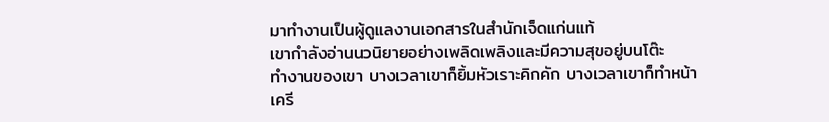มาทำงานเป็นผู้ดูแลงานเอกสารในสำนักเจ็ดแก่นแท้
เขากำลังอ่านนวนิยายอย่างเพลิดเพลิงและมีความสุขอยู่บนโต๊ะ
ทำงานของเขา บางเวลาเขาก็ยิ้มหัวเราะคิกคัก บางเวลาเขาก็ทำหน้า
เครี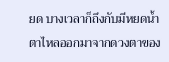ยด บางเวลาก็ถึงกับมีหยดน้ำตาไหลออกมาจากดวงตาของ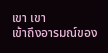เขา เขา
เข้าถึงอารมณ์ของ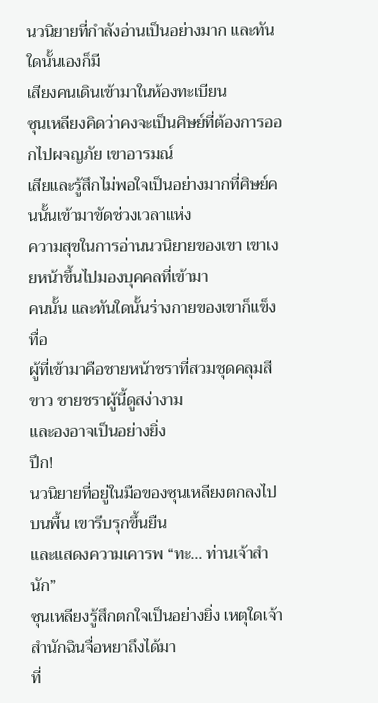นวนิยายที่กำลังอ่านเป็นอย่างมาก และทันใดนั้นเองก็มี
เสียงคนเดินเข้ามาในห้องทะเบียน
ซุนเหลียงคิดว่าคงจะเป็นศิษย์ที่ต้องการออกไปผจญภัย เขาอารมณ์
เสียและรู้สึกไม่พอใจเป็นอย่างมากที่ศิษย์คนนั้นเข้ามาขัดช่วงเวลาแห่ง
ความสุขในการอ่านนวนิยายของเขา เขาเงยหน้าขึ้นไปมองบุคคลที่เข้ามา
คนนั้น และทันใดนั้นร่างกายของเขาก็แข็งทื่อ
ผู้ที่เข้ามาคือชายหน้าชราที่สวมชุดคลุมสีขาว ชายชราผู้นี้ดูสง่างาม
และองอาจเป็นอย่างยิ่ง
ปึก!
นวนิยายที่อยู่ในมือของซุนเหลียงตกลงไปบนพื้น เขารีบรุกขึ้นยืน
และแสดงความเคารพ “ทะ… ท่านเจ้าสำนัก”
ซุนเหลียงรู้สึกตกใจเป็นอย่างยิ่ง เหตุใดเจ้าสำนักฉินจื่อหยาถึงได้มา
ที่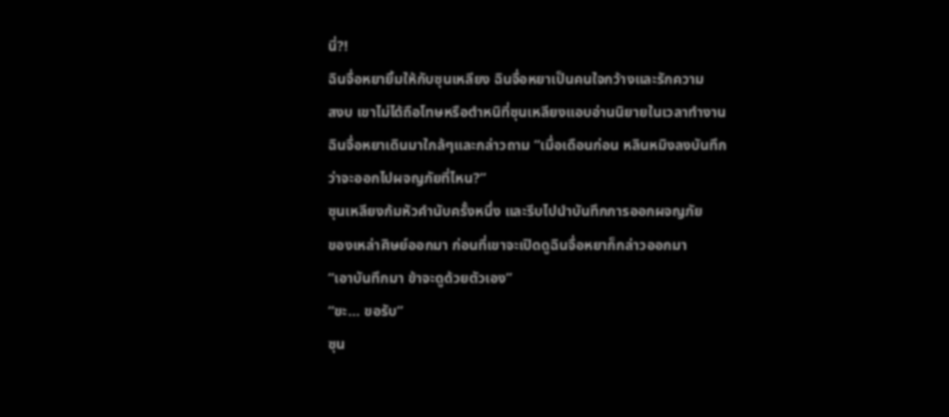นี่?!
ฉินจื่อหยายิ้มให้กับซุนเหลียง ฉินจื่อหยาเป็นคนใจกว้างและรักความ
สงบ เขาไม่ได้ถือโทษหรือตำหนิที่ซุนเหลียงแอบอ่านนิยายในเวลาทำงาน
ฉินจื่อหยาเดินมาใกล้ๆและกล่าวถาม “เมื่อเดือนก่อน หลินหมิงลงบันทึก
ว่าจะออกไปผจญภัยที่ไหน?”
ซุนเหลียงก้มหัวคำนับครั้งหนึ่ง และรีบไปนำบันทึกการออกผจญภัย
ของเหล่าศิษย์ออกมา ก่อนที่เขาจะเปิดดูฉินจื่อหยาก็กล่าวออกมา
“เอาบันทึกมา ข้าจะดูด้วยตัวเอง”
“ขะ… ขอรับ”
ซุน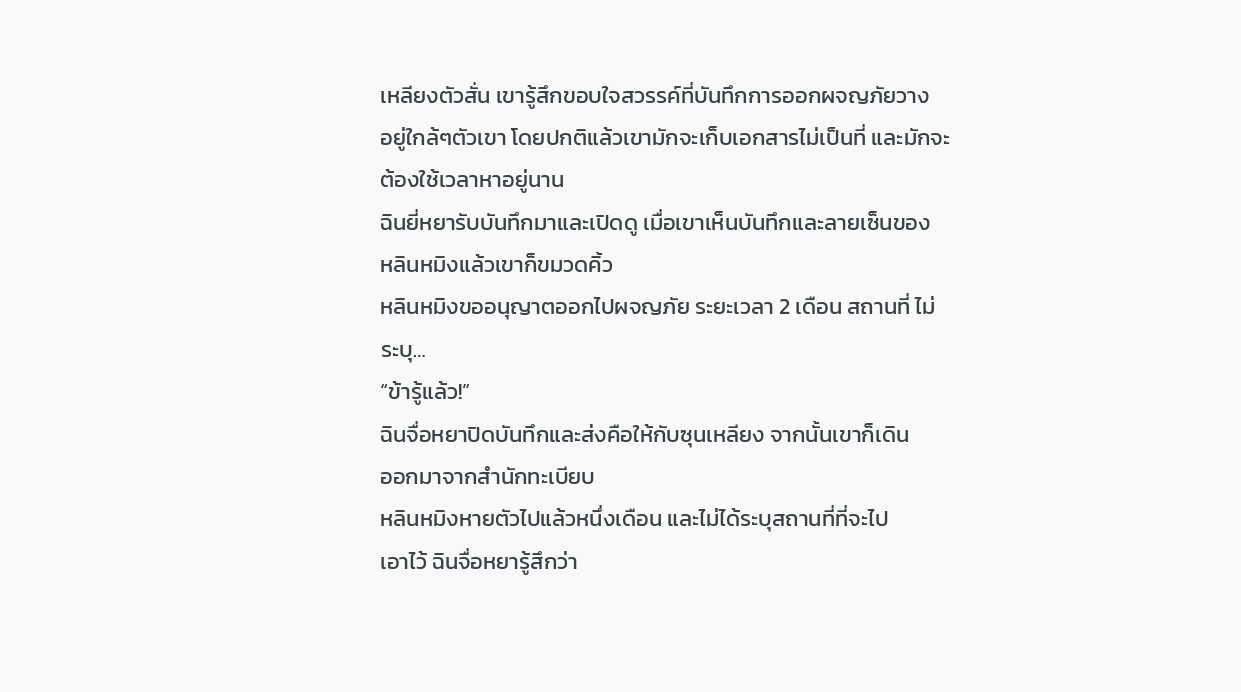เหลียงตัวสั่น เขารู้สึกขอบใจสวรรค์ที่บันทึกการออกผจญภัยวาง
อยู่ใกล้ๆตัวเขา โดยปกติแล้วเขามักจะเก็บเอกสารไม่เป็นที่ และมักจะ
ต้องใช้เวลาหาอยู่นาน
ฉินยี่หยารับบันทึกมาและเปิดดู เมื่อเขาเห็นบันทึกและลายเซ็นของ
หลินหมิงแล้วเขาก็ขมวดคิ้ว
หลินหมิงขออนุญาตออกไปผจญภัย ระยะเวลา 2 เดือน สถานที่ ไม่
ระบุ…
“ข้ารู้แล้ว!”
ฉินจื่อหยาปิดบันทึกและส่งคือให้กับซุนเหลียง จากนั้นเขาก็เดิน
ออกมาจากสำนักทะเบียบ
หลินหมิงหายตัวไปแล้วหนึ่งเดือน และไม่ได้ระบุสถานที่ที่จะไป
เอาไว้ ฉินจื่อหยารู้สึกว่า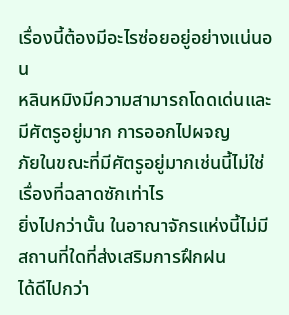เรื่องนี้ต้องมีอะไรซ่อยอยู่อย่างแน่นอน
หลินหมิงมีความสามารถโดดเด่นและมีศัตรูอยู่มาก การออกไปผจญ
ภัยในขณะที่มีศัตรูอยู่มากเช่นนี้ไม่ใช่เรื่องที่ฉลาดซักเท่าไร
ยิ่งไปกว่านั้น ในอาณาจักรแห่งนี้ไม่มีสถานที่ใดที่ส่งเสริมการฝึกฝน
ได้ดีไปกว่า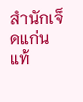สำนักเจ็ดแก่นแท้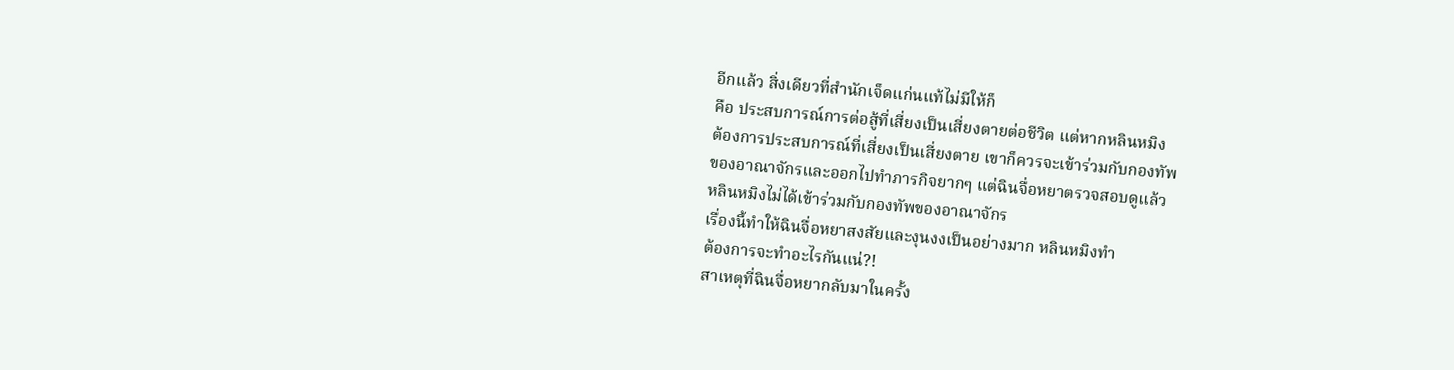อีกแล้ว สิ่งเดียวที่สำนักเจ็ดแก่นแท้ไม่มีให้ก็
คือ ประสบการณ์การต่อสู้ที่เสี่ยงเป็นเสี่ยงตายต่อชีวิต แต่หากหลินหมิง
ต้องการประสบการณ์ที่เสี่ยงเป็นเสี่ยงตาย เขาก็ควรจะเข้าร่วมกับกองทัพ
ของอาณาจักรและออกไปทำภารกิจยากๆ แต่ฉินจื่อหยาตรวจสอบดูแล้ว
หลินหมิงไม่ได้เข้าร่วมกับกองทัพของอาณาจักร
เรื่องนี้ทำให้ฉินจื่อหยาสงสัยและงุนงงเป็นอย่างมาก หลินหมิงทำ
ต้องการจะทำอะไรกันแน่?!
สาเหตุที่ฉินจื่อหยากลับมาในครั้ง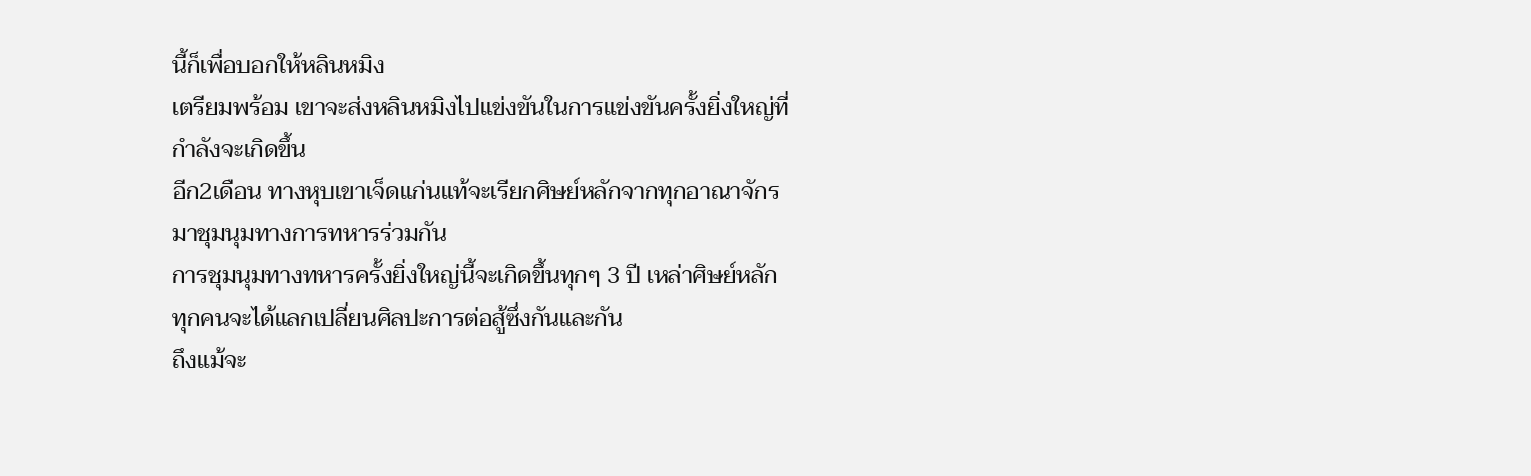นี้ก็เพื่อบอกให้หลินหมิง
เตรียมพร้อม เขาจะส่งหลินหมิงไปแข่งขันในการแข่งขันครั้งยิ่งใหญ่ที่
กำลังจะเกิดขึ้น
อีก2เดือน ทางหุบเขาเจ็ดแก่นแท้จะเรียกศิษย์หลักจากทุกอาณาจักร
มาชุมนุมทางการทหารร่วมกัน
การชุมนุมทางทหารครั้งยิ่งใหญ่นี้จะเกิดขึ้นทุกๆ 3 ปี เหล่าศิษย์หลัก
ทุกคนจะได้แลกเปลี่ยนศิลปะการต่อสู้ซึ่งกันและกัน
ถึงแม้จะ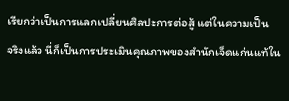เรียกว่าเป็นการแลกเปลี่ยนศิลปะการต่อสู้ แต่ในความเป็น
จริงแล้ว นี่ก็เป็นการประเมินคุณภาพของสำนักเจ็ดแก่นแท้ใน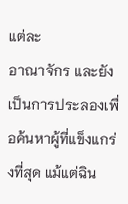แต่ละ
อาณาจักร และยังเป็นการประลองเพื่อค้นหาผู้ที่แข็งแกร่งที่สุด แม้แต่ฉิน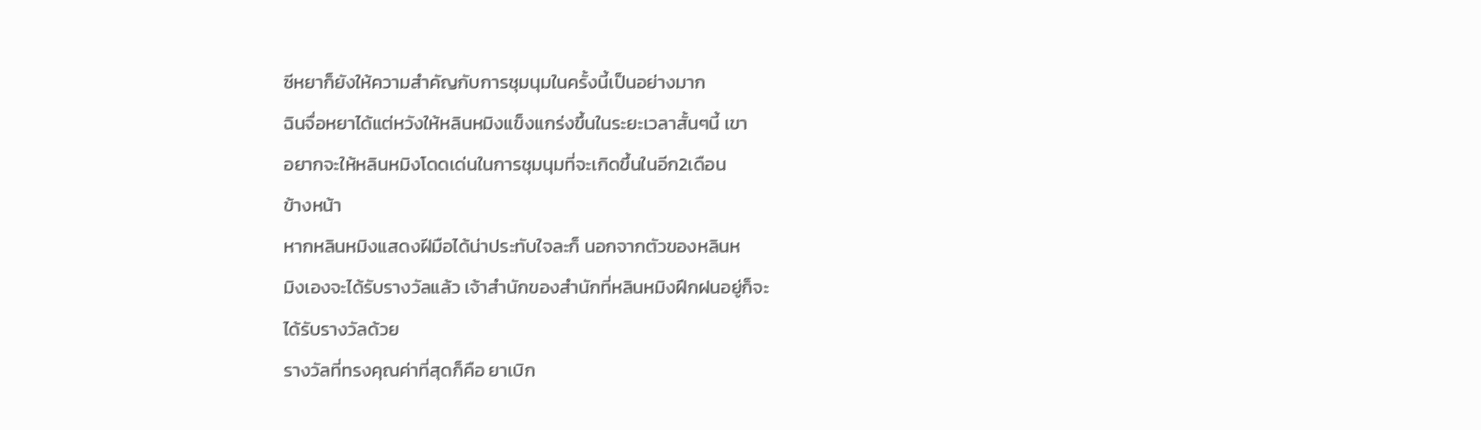ซีหยาก็ยังให้ความสำคัญกับการชุมนุมในครั้งนี้เป็นอย่างมาก
ฉินจื่อหยาได้แต่หวังให้หลินหมิงแข็งแกร่งขึ้นในระยะเวลาสั้นๆนี้ เขา
อยากจะให้หลินหมิงโดดเด่นในการชุมนุมที่จะเกิดขึ้นในอีก2เดือน
ข้างหน้า
หากหลินหมิงแสดงฝีมือได้น่าประทับใจละก็ นอกจากตัวของหลินห
มิงเองจะได้รับรางวัลแล้ว เจ้าสำนักของสำนักที่หลินหมิงฝึกฝนอยู่ก็จะ
ได้รับรางวัลด้วย
รางวัลที่ทรงคุณค่าที่สุดก็คือ ยาเบิก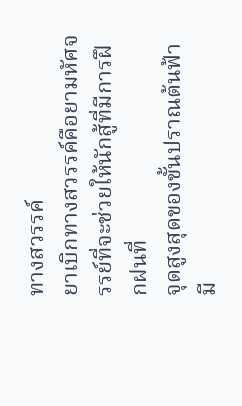ทางสวรรค์
ยาเบิกทางสวรรค์คือยามหัศจรรย์ที่จะช่วยให้นักสู้ที่มีการฝึกฝนที่
จุดสูงสุดของขั้นปราณต้นฟ้ามี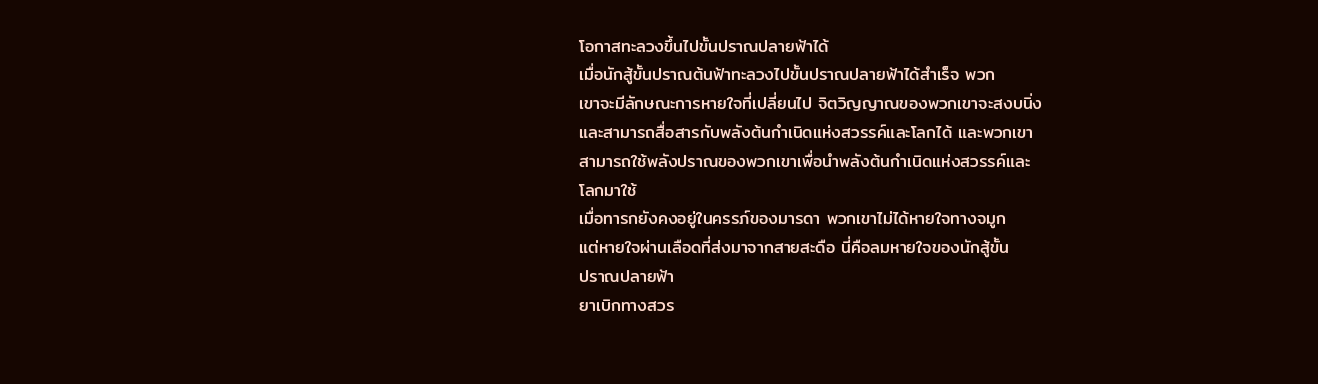โอกาสทะลวงขึ้นไปขั้นปราณปลายฟ้าได้
เมื่อนักสู้ขั้นปราณต้นฟ้าทะลวงไปขั้นปราณปลายฟ้าได้สำเร็จ พวก
เขาจะมีลักษณะการหายใจที่เปลี่ยนไป จิตวิญญาณของพวกเขาจะสงบนิ่ง
และสามารถสื่อสารกับพลังต้นกำเนิดแห่งสวรรค์และโลกได้ และพวกเขา
สามารถใช้พลังปราณของพวกเขาเพื่อนำพลังต้นกำเนิดแห่งสวรรค์และ
โลกมาใช้
เมื่อทารกยังคงอยู่ในครรภ์ของมารดา พวกเขาไม่ได้หายใจทางจมูก
แต่หายใจผ่านเลือดที่ส่งมาจากสายสะดือ นี่คือลมหายใจของนักสู้ขั้น
ปราณปลายฟ้า
ยาเบิกทางสวร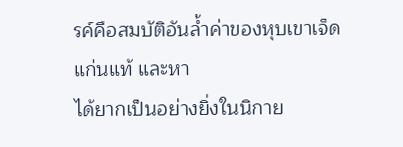รค์คือสมบัติอันล้ำค่าของหุบเขาเจ็ดแก่นแท้ และหา
ได้ยากเป็นอย่างยิ่งในนิกาย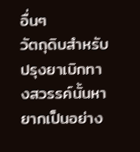อื่นๆ
วัตถุดิบสำหรับปรุงยาเบิกทางสวรรค์นั้นหายากเป็นอย่าง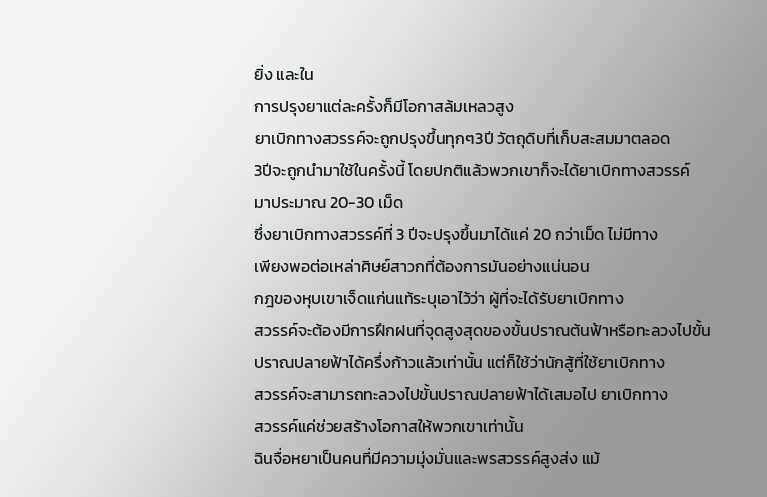ยิ่ง และใน
การปรุงยาแต่ละครั้งก็มีโอกาสล้มเหลวสูง
ยาเบิกทางสวรรค์จะถูกปรุงขึ้นทุกๆ3ปี วัตถุดิบที่เก็บสะสมมาตลอด
3ปีจะถูกนำมาใช้ในครั้งนี้ โดยปกติแล้วพวกเขาก็จะได้ยาเบิกทางสวรรค์
มาประมาณ 20-30 เม็ด
ซึ่งยาเบิกทางสวรรค์ที่ 3 ปีจะปรุงขึ้นมาได้แค่ 20 กว่าเม็ด ไม่มีทาง
เพียงพอต่อเหล่าศิษย์สาวกที่ต้องการมันอย่างแน่นอน
กฎของหุบเขาเจ็ดแก่นแท้ระบุเอาไว้ว่า ผู้ที่จะได้รับยาเบิกทาง
สวรรค์จะต้องมีการฝึกฝนที่จุดสูงสุดของขั้นปราณต้นฟ้าหรือทะลวงไปขั้น
ปราณปลายฟ้าได้ครึ่งก้าวแล้วเท่านั้น แต่ก็ใช้ว่านักสู้ที่ใช้ยาเบิกทาง
สวรรค์จะสามารถทะลวงไปขั้นปราณปลายฟ้าได้เสมอไป ยาเบิกทาง
สวรรค์แค่ช่วยสร้างโอกาสให้พวกเขาเท่านั้น
ฉินจื่อหยาเป็นคนที่มีความมุ่งมั่นและพรสวรรค์สูงส่ง แม้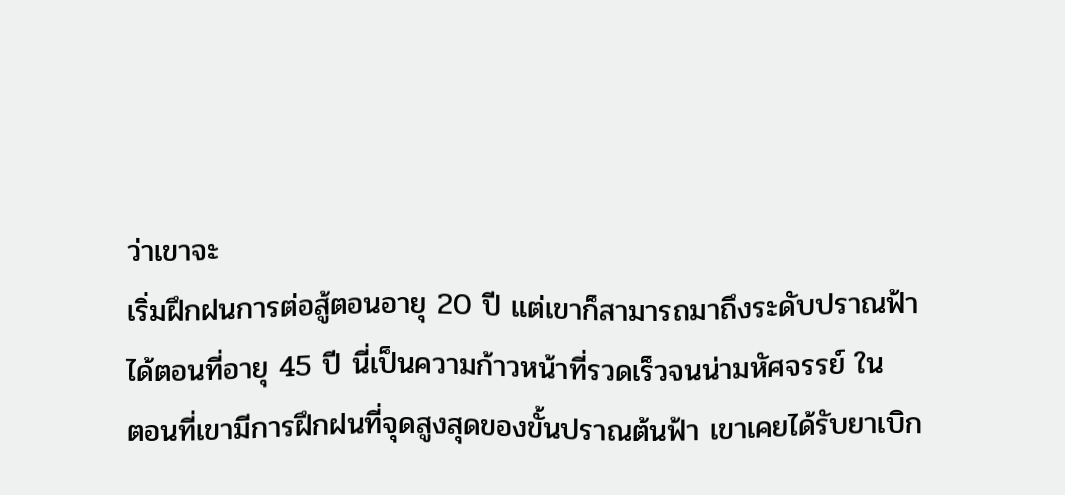ว่าเขาจะ
เริ่มฝึกฝนการต่อสู้ตอนอายุ 20 ปี แต่เขาก็สามารถมาถึงระดับปราณฟ้า
ได้ตอนที่อายุ 45 ปี นี่เป็นความก้าวหน้าที่รวดเร็วจนน่ามหัศจรรย์ ใน
ตอนที่เขามีการฝึกฝนที่จุดสูงสุดของขั้นปราณต้นฟ้า เขาเคยได้รับยาเบิก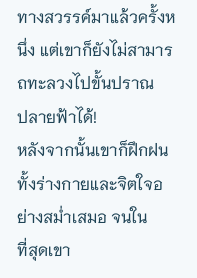ทางสวรรค์มาแล้วครั้งหนึ่ง แต่เขาก็ยังไม่สามารถทะลวงไปขั้นปราณ
ปลายฟ้าได้!
หลังจากนั้นเขาก็ฝึกฝนทั้งร่างกายและจิตใจอย่างสม่ำเสมอ จนใน
ที่สุดเขา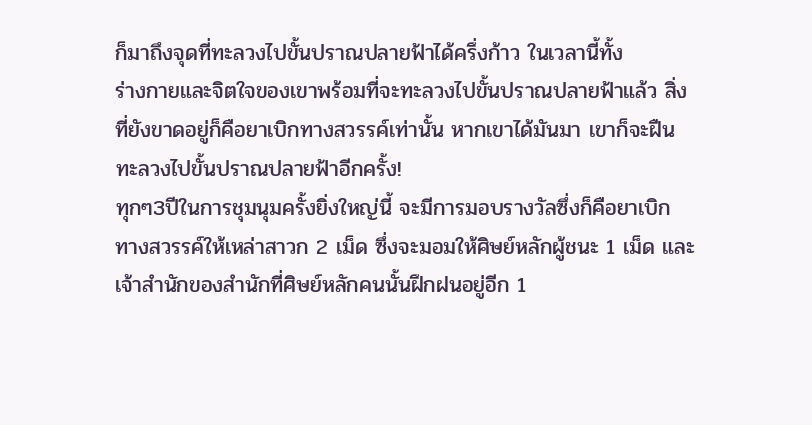ก็มาถึงจุดที่ทะลวงไปขั้นปราณปลายฟ้าได้ครึ่งก้าว ในเวลานี้ทั้ง
ร่างกายและจิตใจของเขาพร้อมที่จะทะลวงไปขั้นปราณปลายฟ้าแล้ว สิ่ง
ที่ยังขาดอยู่ก็คือยาเบิกทางสวรรค์เท่านั้น หากเขาได้มันมา เขาก็จะฝืน
ทะลวงไปขั้นปราณปลายฟ้าอีกครั้ง!
ทุกๆ3ปีในการชุมนุมครั้งยิ่งใหญ่นี้ จะมีการมอบรางวัลซึ่งก็คือยาเบิก
ทางสวรรค์ให้เหล่าสาวก 2 เม็ด ซึ่งจะมอมให้ศิษย์หลักผู้ชนะ 1 เม็ด และ
เจ้าสำนักของสำนักที่ศิษย์หลักคนนั้นฝึกฝนอยู่อีก 1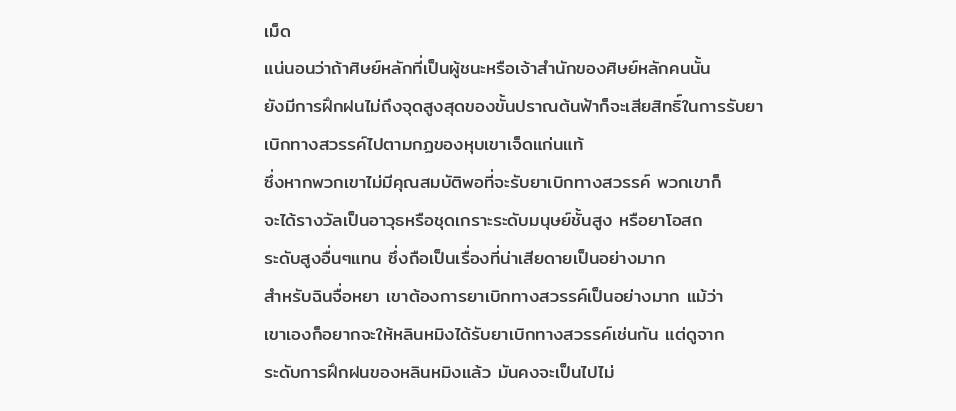เม็ด
แน่นอนว่าถ้าศิษย์หลักที่เป็นผู้ชนะหรือเจ้าสำนักของศิษย์หลักคนนั้น
ยังมีการฝึกฝนไม่ถึงจุดสูงสุดของขั้นปราณต้นฟ้าก็จะเสียสิทธิ์ในการรับยา
เบิกทางสวรรค์ไปตามกฏของหุบเขาเจ็ดแก่นแท้
ซึ่งหากพวกเขาไม่มีคุณสมบัติพอที่จะรับยาเบิกทางสวรรค์ พวกเขาก็
จะได้รางวัลเป็นอาวุธหรือชุดเกราะระดับมนุษย์ชั้นสูง หรือยาโอสถ
ระดับสูงอื่นๆแทน ซึ่งถือเป็นเรื่องที่น่าเสียดายเป็นอย่างมาก
สำหรับฉินจื่อหยา เขาต้องการยาเบิกทางสวรรค์เป็นอย่างมาก แม้ว่า
เขาเองก็อยากจะให้หลินหมิงได้รับยาเบิกทางสวรรค์เช่นกัน แต่ดูจาก
ระดับการฝึกฝนของหลินหมิงแล้ว มันคงจะเป็นไปไม่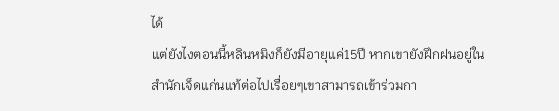ได้
แต่ยังไงตอนนี้หลินหมิงก็ยังมีอายุแค่15ปี หากเขายังฝึกฝนอยู่ใน
สำนักเจ็ดแก่นแท้ต่อไปเรื่อยๆเขาสามารถเข้าร่วมกา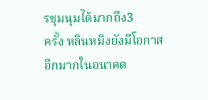รชุมนุมได้มากถึง3
ครั้ง หลินหมิงยังมีโอกาสอีกมากในอนาคต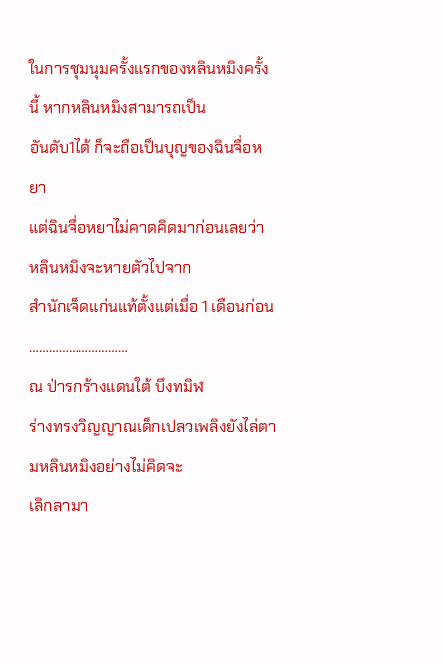ในการชุมนุมครั้งแรกของหลินหมิงครั้งนี้ หากหลินหมิงสามารถเป็น
อันดับ1ได้ ก็จะถือเป็นบุญของฉินจื่อหยา
แต่ฉินจื่อหยาไม่คาดคิดมาก่อนเลยว่า หลินหมิงจะหายตัวไปจาก
สำนักเจ็ดแก่นแท้ตั้งแต่เมื่อ 1 เดือนก่อน
…………………………
ณ ป่ารกร้างแดนใต้ บึงทมิฬ
ร่างทรงวิญญาณเด็กเปลวเพลิงยังไล่ตามหลินหมิงอย่างไม่คิดจะ
เลิกลามา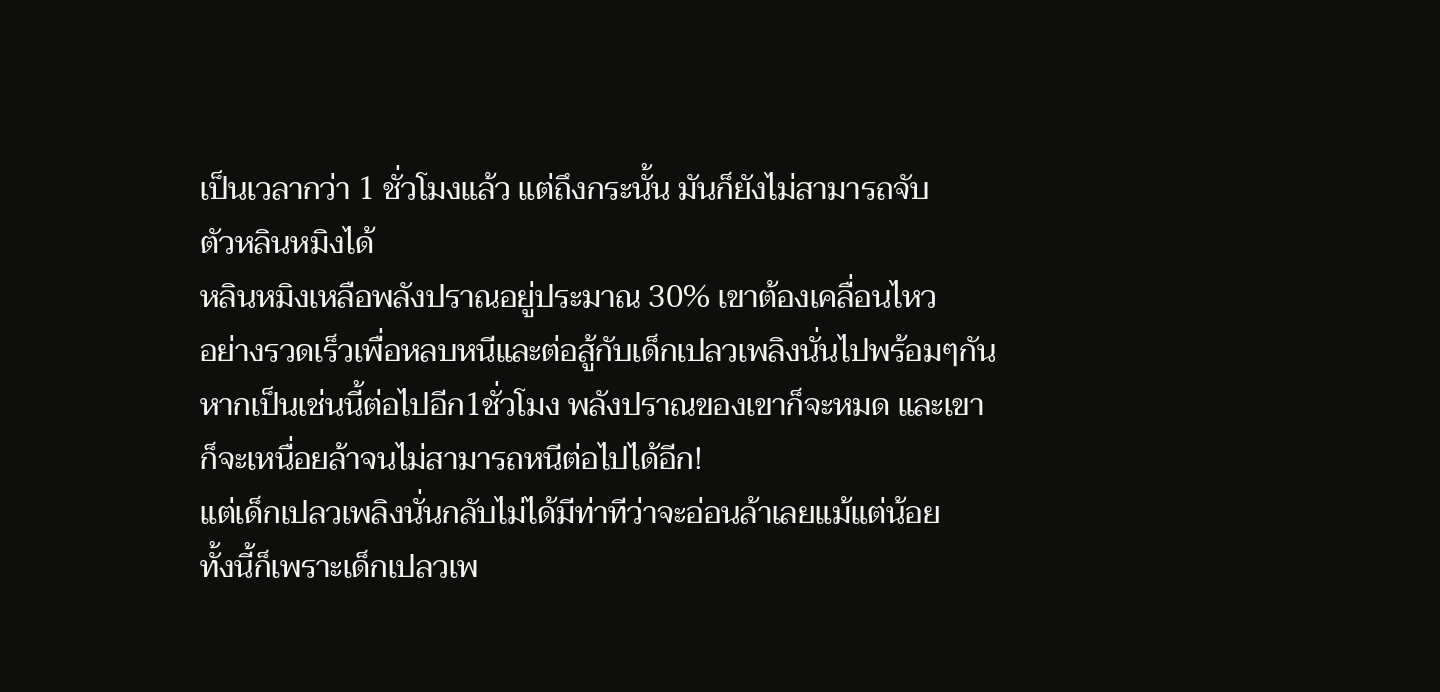เป็นเวลากว่า 1 ชั่วโมงแล้ว แต่ถึงกระนั้น มันก็ยังไม่สามารถจับ
ตัวหลินหมิงได้
หลินหมิงเหลือพลังปราณอยู่ประมาณ 30% เขาต้องเคลื่อนไหว
อย่างรวดเร็วเพื่อหลบหนีและต่อสู้กับเด็กเปลวเพลิงนั่นไปพร้อมๆกัน
หากเป็นเช่นนี้ต่อไปอีก1ชั่วโมง พลังปราณของเขาก็จะหมด และเขา
ก็จะเหนื่อยล้าจนไม่สามารถหนีต่อไปได้อีก!
แต่เด็กเปลวเพลิงนั่นกลับไม่ได้มีท่าทีว่าจะอ่อนล้าเลยแม้แต่น้อย
ทั้งนี้ก็เพราะเด็กเปลวเพ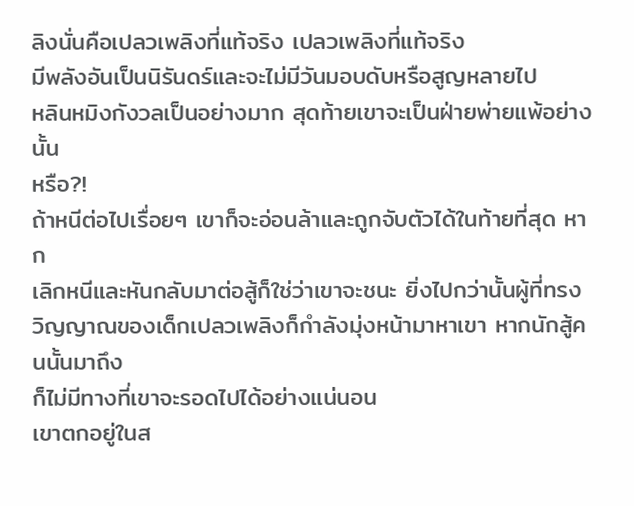ลิงนั่นคือเปลวเพลิงที่แท้จริง เปลวเพลิงที่แท้จริง
มีพลังอันเป็นนิรันดร์และจะไม่มีวันมอบดับหรือสูญหลายไป
หลินหมิงกังวลเป็นอย่างมาก สุดท้ายเขาจะเป็นฝ่ายพ่ายแพ้อย่างนั้น
หรือ?!
ถ้าหนีต่อไปเรื่อยๆ เขาก็จะอ่อนล้าและถูกจับตัวได้ในท้ายที่สุด หาก
เลิกหนีและหันกลับมาต่อสู้ก็ใช่ว่าเขาจะชนะ ยิ่งไปกว่านั้นผู้ที่ทรง
วิญญาณของเด็กเปลวเพลิงก็กำลังมุ่งหน้ามาหาเขา หากนักสู้คนนั้นมาถึง
ก็ไม่มีทางที่เขาจะรอดไปได้อย่างแน่นอน
เขาตกอยู่ในส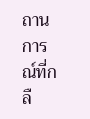ถานการณ์ที่กลื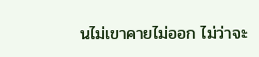นไม่เขาคายไม่ออก ไม่ว่าจะ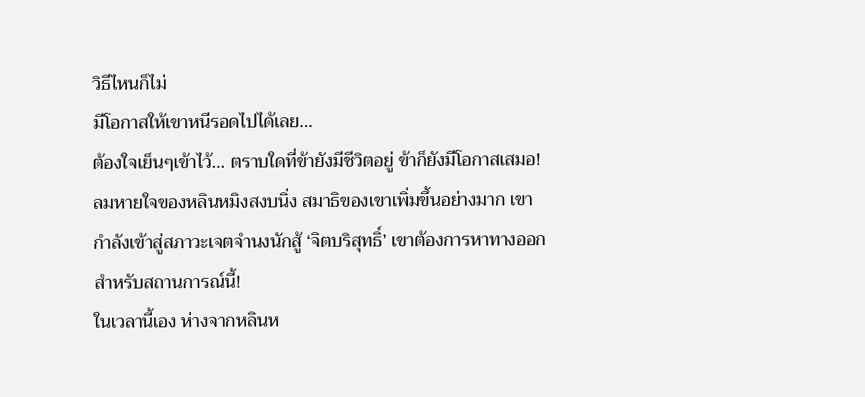วิธีไหนก็ไม่
มีโอกาสให้เขาหนีรอดไปได้เลย…
ต้องใจเย็นๆเข้าไว้… ตราบใดที่ข้ายังมีชีวิตอยู่ ข้าก็ยังมีโอกาสเสมอ!
ลมหายใจของหลินหมิงสงบนิ่ง สมาธิของเขาเพิ่มขึ้นอย่างมาก เขา
กำลังเข้าสู่สภาวะเจตจำนงนักสู้ ‘จิตบริสุทธิ์’ เขาต้องการหาทางออก
สำหรับสถานการณ์นี้!
ในเวลานี้เอง ห่างจากหลินห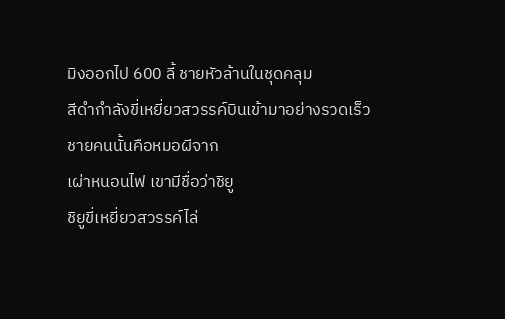มิงออกไป 600 ลี้ ชายหัวล้านในชุดคลุม
สีดำกำลังขี่เหยี่ยวสวรรค์บินเข้ามาอย่างรวดเร็ว ชายคนนั้นคือหมอผีจาก
เผ่าหนอนไฟ เขามีชื่อว่าชิยู
ชิยูขี่เหยี่ยวสวรรค์ไล่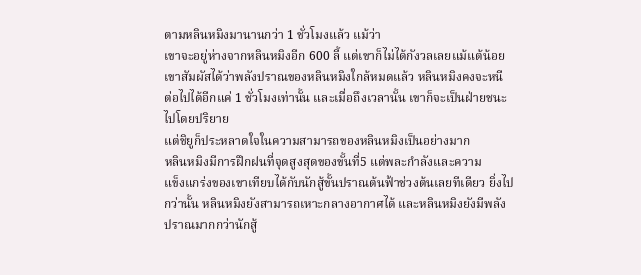ตามหลินหมิงมานานกว่า 1 ชั่วโมงแล้ว แม้ว่า
เขาจะอยู่ห่างจากหลินหมิงอีก 600 ลี้ แต่เขาก็ไม่ได้กังวลเลยแม้แต้น้อย
เขาสัมผัสได้ว่าพลังปราณของหลินหมิงใกล้หมดแล้ว หลินหมิงคงจะหนี
ต่อไปได้อีกแค่ 1 ชั่วโมงเท่านั้น และเมื่อถึงเวลานั้น เขาก็จะเป็นฝ่ายชนะ
ไปโดยปริยาย
แต่ชิยูก็ประหลาดใจในความสามารถของหลินหมิงเป็นอย่างมาก
หลินหมิงมีการฝึกฝนที่จุดสูงสุดของขั้นที่5 แต่พละกำลังและความ
แข็งแกร่งของเขาเทียบได้กับนักสู้ขั้นปราณต้นฟ้าช่วงต้นเลยทีเดียว ยิ่งไป
กว่านั้น หลินหมิงยังสามารถเหาะกลางอากาศได้ และหลินหมิงยังมีพลัง
ปราณมากกว่านักสู้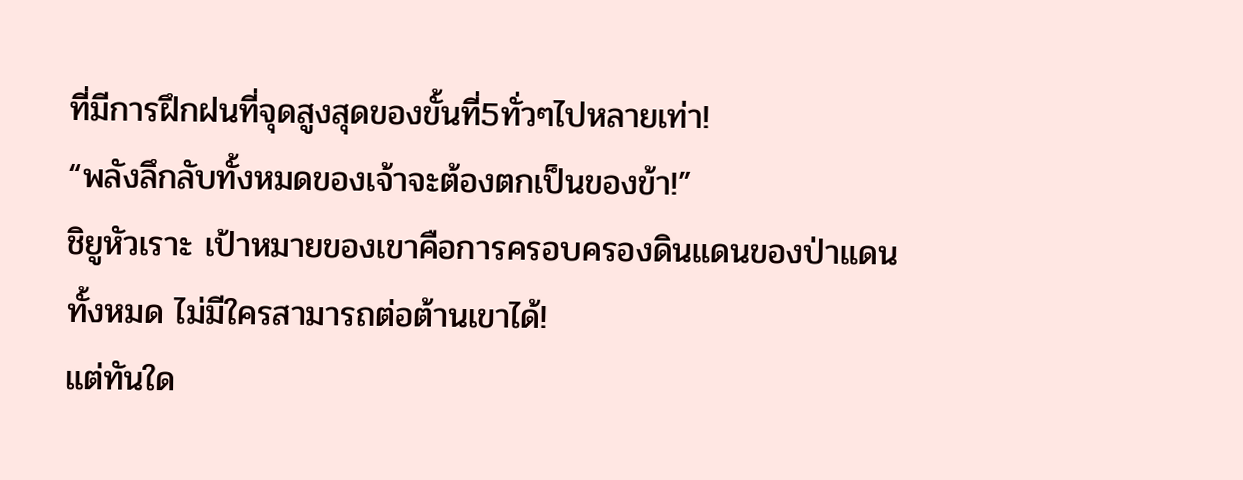ที่มีการฝึกฝนที่จุดสูงสุดของขั้นที่5ทั่วๆไปหลายเท่า!
“พลังลึกลับทั้งหมดของเจ้าจะต้องตกเป็นของข้า!”
ชิยูหัวเราะ เป้าหมายของเขาคือการครอบครองดินแดนของป่าแดน
ทั้งหมด ไม่มีใครสามารถต่อต้านเขาได้!
แต่ทันใด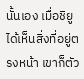นั้นเอง เมื่อชิยูได้เห็นสิ่งที่อยู่ตรงหน้า เขาก็ตัว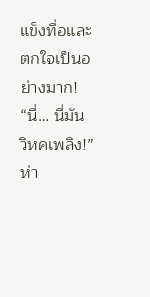แข็งทื่อและ
ตกใจเป็นอย่างมาก!
“นี่… นี่มัน วิหคเพลิง!”
ห่า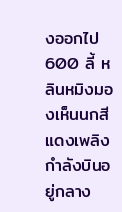งออกไป 600 ลี้ หลินหมิงมองเห็นนกสีแดงเพลิงกำลังบินอยู่กลาง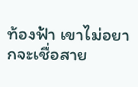ท้องฟ้า เขาไม่อยากจะเชื่อสาย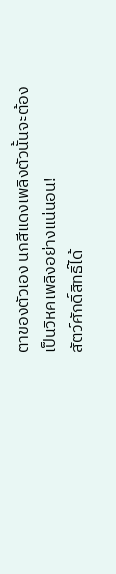ตาของตัวเอง นกสีแดงเพลิงตัวนั้นจะต้อง
เป็นวิหคเพลิงอย่างแน่นอน!
สัตว์ศักดิ์สิทธิ์ได้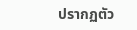ปรากฏตัว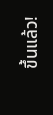ขึ้นแล้ว!